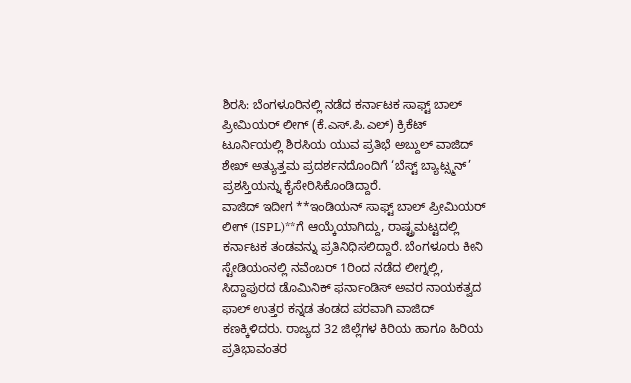ಶಿರಸಿ: ಬೆಂಗಳೂರಿನಲ್ಲಿ ನಡೆದ ಕರ್ನಾಟಕ ಸಾಫ್ಟ್ ಬಾಲ್ ಪ್ರೀಮಿಯರ್ ಲೀಗ್ (ಕೆ.ಎಸ್.ಪಿ.ಎಲ್) ಕ್ರಿಕೆಟ್ ಟೂರ್ನಿಯಲ್ಲಿ ಶಿರಸಿಯ ಯುವ ಪ್ರತಿಭೆ ಅಬ್ದುಲ್ ವಾಜಿದ್ ಶೇಖ್ ಅತ್ಯುತ್ತಮ ಪ್ರದರ್ಶನದೊಂದಿಗೆ ‘ಬೆಸ್ಟ್ ಬ್ಯಾಟ್ಸ್ಮನ್’ ಪ್ರಶಸ್ತಿಯನ್ನು ಕೈಸೇರಿಸಿಕೊಂಡಿದ್ದಾರೆ.
ವಾಜಿದ್ ಇದೀಗ **ಇಂಡಿಯನ್ ಸಾಫ್ಟ್ ಬಾಲ್ ಪ್ರೀಮಿಯರ್ ಲೀಗ್ (ISPL)**ಗೆ ಆಯ್ಕೆಯಾಗಿದ್ದು, ರಾಷ್ಟ್ರಮಟ್ಟದಲ್ಲಿ ಕರ್ನಾಟಕ ತಂಡವನ್ನು ಪ್ರತಿನಿಧಿಸಲಿದ್ದಾರೆ. ಬೆಂಗಳೂರು ಕೀನಿ ಸ್ಟೇಡಿಯಂನಲ್ಲಿ ನವೆಂಬರ್ 1ರಿಂದ ನಡೆದ ಲೀಗ್ನಲ್ಲಿ, ಸಿದ್ದಾಪುರದ ಡೊಮಿನಿಕ್ ಫರ್ನಾಂಡಿಸ್ ಅವರ ನಾಯಕತ್ವದ ಫಾಲ್ ಉತ್ತರ ಕನ್ನಡ ತಂಡದ ಪರವಾಗಿ ವಾಜಿದ್ ಕಣಕ್ಕಿಳಿದರು. ರಾಜ್ಯದ 32 ಜಿಲ್ಲೆಗಳ ಕಿರಿಯ ಹಾಗೂ ಹಿರಿಯ ಪ್ರತಿಭಾವಂತರ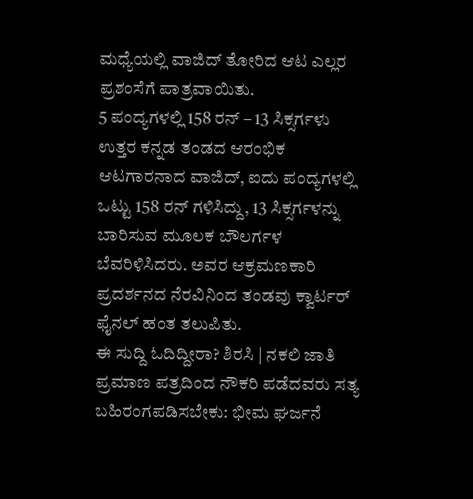ಮಧ್ಯೆಯಲ್ಲಿ ವಾಜಿದ್ ತೋರಿದ ಆಟ ಎಲ್ಲರ ಪ್ರಶಂಸೆಗೆ ಪಾತ್ರವಾಯಿತು.
5 ಪಂದ್ಯಗಳಲ್ಲಿ 158 ರನ್ – 13 ಸಿಕ್ಸರ್ಗಳು ಉತ್ತರ ಕನ್ನಡ ತಂಡದ ಆರಂಭಿಕ ಆಟಗಾರನಾದ ವಾಜಿದ್, ಐದು ಪಂದ್ಯಗಳಲ್ಲಿ ಒಟ್ಟು 158 ರನ್ ಗಳಿಸಿದ್ದು, 13 ಸಿಕ್ಸರ್ಗಳನ್ನು ಬಾರಿಸುವ ಮೂಲಕ ಬೌಲರ್ಗಳ ಬೆವರಿಳಿಸಿದರು. ಅವರ ಆಕ್ರಮಣಕಾರಿ ಪ್ರದರ್ಶನದ ನೆರವಿನಿಂದ ತಂಡವು ಕ್ವಾರ್ಟರ್ ಫೈನಲ್ ಹಂತ ತಲುಪಿತು.
ಈ ಸುದ್ದಿ ಓದಿದ್ದೀರಾ? ಶಿರಸಿ | ನಕಲಿ ಜಾತಿ ಪ್ರಮಾಣ ಪತ್ರದಿಂದ ನೌಕರಿ ಪಡೆದವರು ಸತ್ಯ ಬಹಿರಂಗಪಡಿಸಬೇಕು: ಭೀಮ ಘರ್ಜನೆ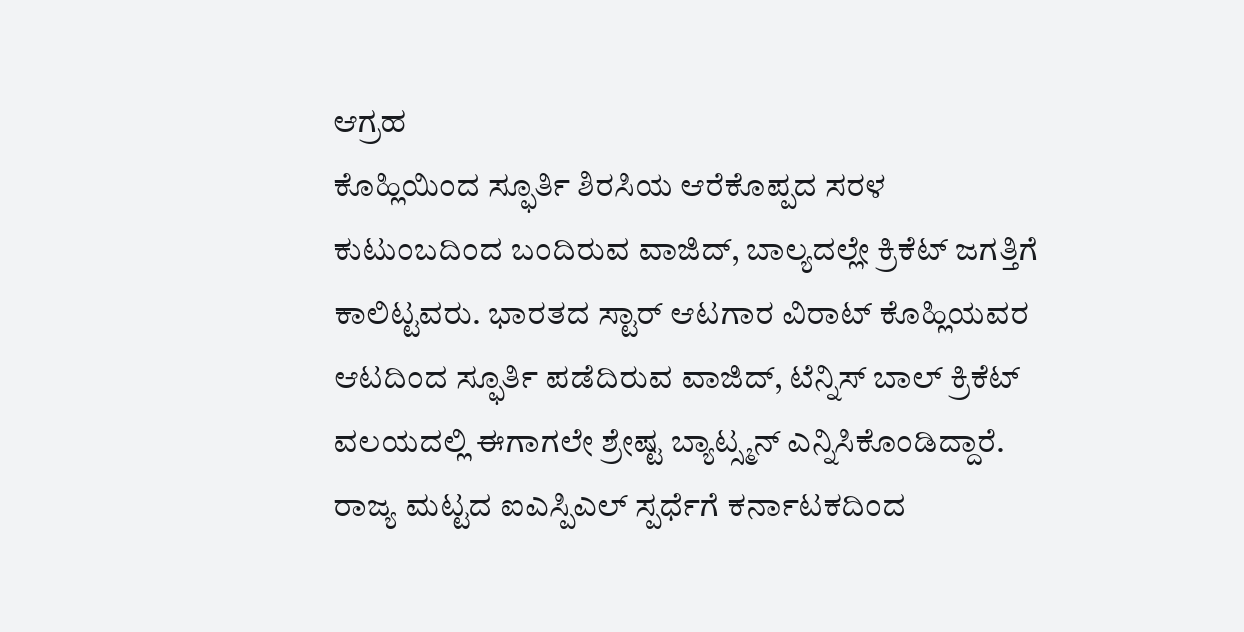ಆಗ್ರಹ
ಕೊಹ್ಲಿಯಿಂದ ಸ್ಫೂರ್ತಿ ಶಿರಸಿಯ ಆರೆಕೊಪ್ಪದ ಸರಳ ಕುಟುಂಬದಿಂದ ಬಂದಿರುವ ವಾಜಿದ್, ಬಾಲ್ಯದಲ್ಲೇ ಕ್ರಿಕೆಟ್ ಜಗತ್ತಿಗೆ ಕಾಲಿಟ್ಟವರು. ಭಾರತದ ಸ್ಟಾರ್ ಆಟಗಾರ ವಿರಾಟ್ ಕೊಹ್ಲಿಯವರ ಆಟದಿಂದ ಸ್ಫೂರ್ತಿ ಪಡೆದಿರುವ ವಾಜಿದ್, ಟೆನ್ನಿಸ್ ಬಾಲ್ ಕ್ರಿಕೆಟ್ ವಲಯದಲ್ಲಿ ಈಗಾಗಲೇ ಶ್ರೇಷ್ಟ ಬ್ಯಾಟ್ಸ್ಮನ್ ಎನ್ನಿಸಿಕೊಂಡಿದ್ದಾರೆ. ರಾಜ್ಯ ಮಟ್ಟದ ಐಎಸ್ಪಿಎಲ್ ಸ್ಪರ್ಧೆಗೆ ಕರ್ನಾಟಕದಿಂದ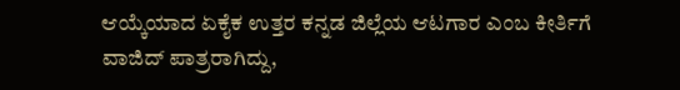ಆಯ್ಕೆಯಾದ ಏಕೈಕ ಉತ್ತರ ಕನ್ನಡ ಜಿಲ್ಲೆಯ ಆಟಗಾರ ಎಂಬ ಕೀರ್ತಿಗೆ ವಾಜಿದ್ ಪಾತ್ರರಾಗಿದ್ದು,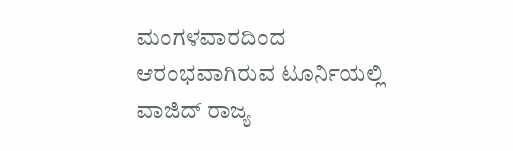ಮಂಗಳವಾರದಿಂದ ಆರಂಭವಾಗಿರುವ ಟೂರ್ನಿಯಲ್ಲಿ ವಾಜಿದ್ ರಾಜ್ಯ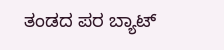ತಂಡದ ಪರ ಬ್ಯಾಟ್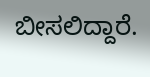ಬೀಸಲಿದ್ದಾರೆ.